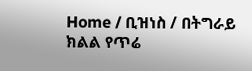Home / ቢዝነስ / በትግራይ ክልል የጥሬ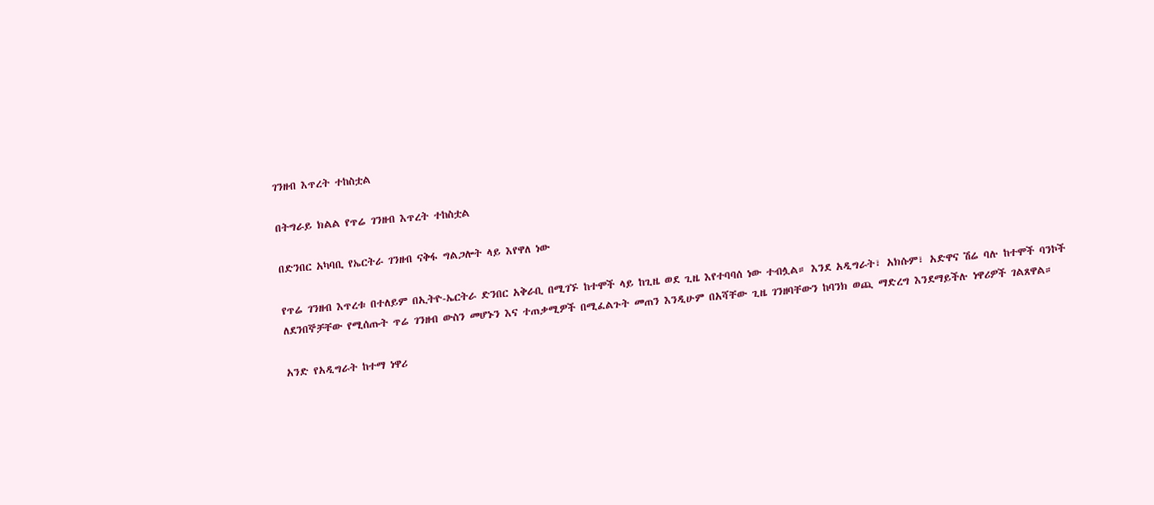ገንዘብ እጥረት ተከስቷል

በትግራይ ክልል የጥሬ ገንዘብ እጥረት ተከስቷል

በድንበር አካባቢ የኤርትራ ገንዘብ ናቅፋ ግልጋሎት ላይ እየዋለ ነው

የጥሬ ገንዘብ እጥረቱ በተለይም በኢትዮ-ኤርትራ ድንበር አቅራቢ በሚገኙ ከተሞች ላይ ከጊዜ ወደ ጊዜ እየተባባሰ ነው ተብሏል። እንደ አዲግራት፣ አክሱም፣ አድዋና ሽሬ ባሉ ከተሞች ባንኮች ለደንበኞቻቸው የሚሰጡት ጥሬ ገንዘብ ውስን መሆኑን እና ተጠቃሚዎች በሚፈልጉት መጠን እንዲሁም በአሻቸው ጊዜ ገንዘባቸውን ከባንክ ወጪ ማድረግ እንደማይችሉ ነዋሪዎች ገልጸዋል።

አንድ የአዲግራት ከተማ ነዋሪ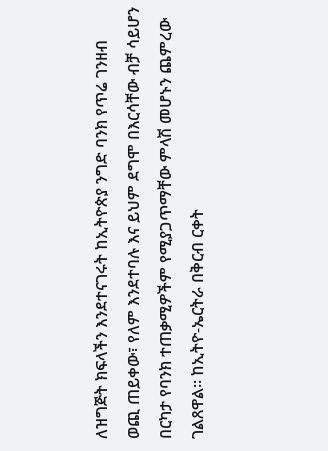ለዝግጅት ክፍላችን እንደተናገሩት ከኢትዮጵያ ንግድ ባንክ የጥሬ ገንዘብ ወጪ ጠይቀው፣ የለም እንደተባሉ እና ይህም ደግሞ በእርሳቸው ብቻ ሳይሆን በርካታ የባንክ ተጠቃሚዎችም የሚያጋጥማቸው ምላሽ መሆኑን ጨምረው ገልጸዋል፡፡ ከኢትዮ-ኤርትራ በቅርብ ርቀት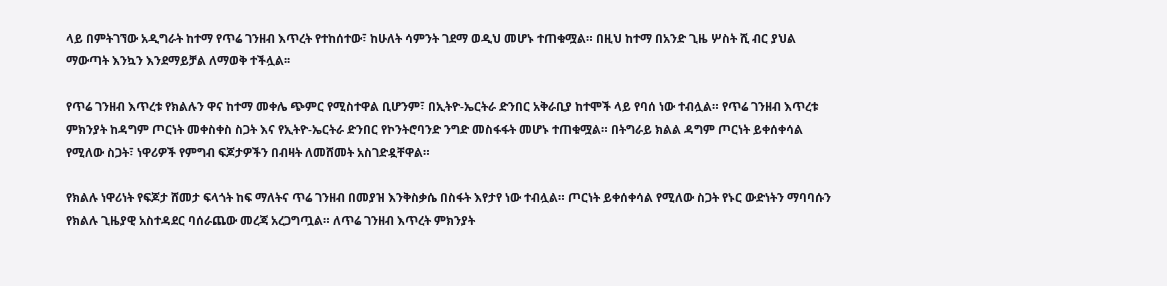ላይ በምትገኘው አዲግራት ከተማ የጥሬ ገንዘብ እጥረት የተከሰተው፣ ከሁለት ሳምንት ገደማ ወዲህ መሆኑ ተጠቁሟል። በዚህ ከተማ በአንድ ጊዜ ሦስት ሺ ብር ያህል ማውጣት እንኳን እንደማይቻል ለማወቅ ተችሏል፡፡

የጥሬ ገንዘብ እጥረቱ የክልሉን ዋና ከተማ መቀሌ ጭምር የሚስተዋል ቢሆንም፣ በኢትዮ-ኤርትራ ድንበር አቅራቢያ ከተሞች ላይ የባሰ ነው ተብሏል። የጥሬ ገንዘብ እጥረቱ ምክንያት ከዳግም ጦርነት መቀስቀስ ስጋት እና የኢትዮ-ኤርትራ ድንበር የኮንትሮባንድ ንግድ መስፋፋት መሆኑ ተጠቁሟል። በትግራይ ክልል ዳግም ጦርነት ይቀሰቀሳል የሚለው ስጋት፣ ነዋሪዎች የምግብ ፍጆታዎችን በብዛት ለመሸመት አስገድዷቸዋል።

የክልሉ ነዋሪነት የፍጆታ ሸመታ ፍላጎት ከፍ ማለትና ጥሬ ገንዘብ በመያዝ እንቅስቃሴ በስፋት እየታየ ነው ተብሏል። ጦርነት ይቀሰቀሳል የሚለው ስጋት የኑር ውድነትን ማባባሱን የክልሉ ጊዜያዊ አስተዳደር ባሰራጨው መረጃ አረጋግጧል። ለጥሬ ገንዘብ እጥረት ምክንያት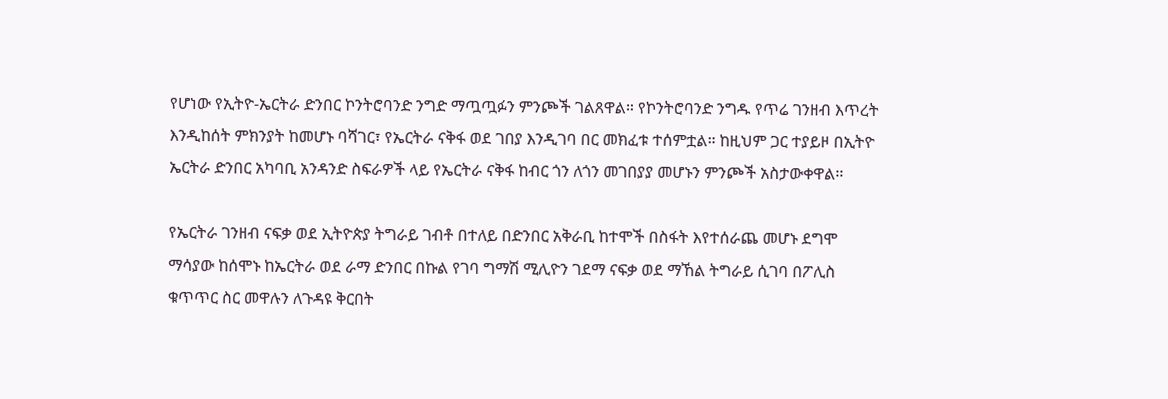የሆነው የኢትዮ-ኤርትራ ድንበር ኮንትሮባንድ ንግድ ማጧጧፉን ምንጮች ገልጸዋል። የኮንትሮባንድ ንግዱ የጥሬ ገንዘብ እጥረት እንዲከሰት ምክንያት ከመሆኑ ባሻገር፣ የኤርትራ ናቅፋ ወደ ገበያ እንዲገባ በር መክፈቱ ተሰምቷል። ከዚህም ጋር ተያይዞ በኢትዮ ኤርትራ ድንበር አካባቢ አንዳንድ ስፍራዎች ላይ የኤርትራ ናቅፋ ከብር ጎን ለጎን መገበያያ መሆኑን ምንጮች አስታውቀዋል፡፡

የኤርትራ ገንዘብ ናፍቃ ወደ ኢትዮጵያ ትግራይ ገብቶ በተለይ በድንበር አቅራቢ ከተሞች በስፋት እየተሰራጨ መሆኑ ደግሞ ማሳያው ከሰሞኑ ከኤርትራ ወደ ራማ ድንበር በኩል የገባ ግማሽ ሚሊዮን ገደማ ናፍቃ ወደ ማኸል ትግራይ ሲገባ በፖሊስ ቁጥጥር ስር መዋሉን ለጉዳዩ ቅርበት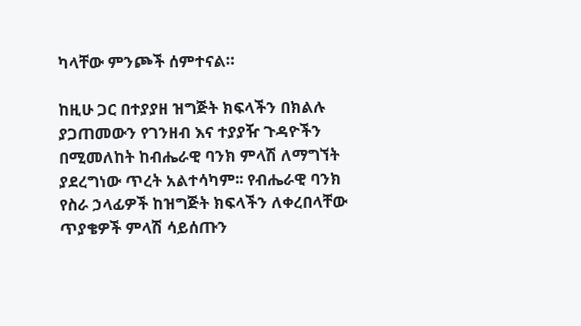ካላቸው ምንጮች ሰምተናል።

ከዚሁ ጋር በተያያዘ ዝግጅት ክፍላችን በክልሉ ያጋጠመውን የገንዘብ እና ተያያዥ ጉዳዮችን በሚመለከት ከብሔራዊ ባንክ ምላሽ ለማግኘት ያደረግነው ጥረት አልተሳካም፡፡ የብሔራዊ ባንክ የስራ ኃላፊዎች ከዝግጅት ክፍላችን ለቀረበላቸው ጥያቄዎች ምላሽ ሳይሰጡን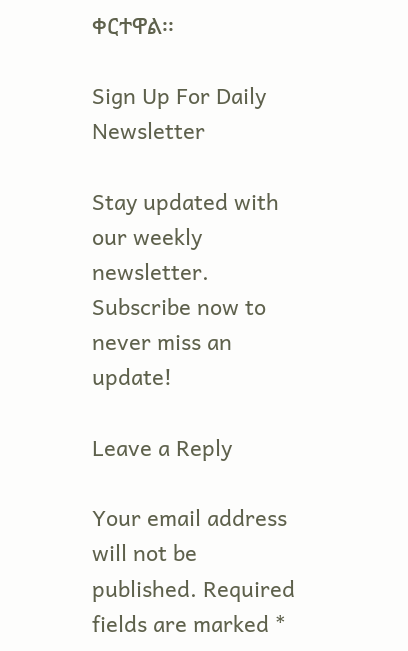ቀርተዋል፡፡

Sign Up For Daily Newsletter

Stay updated with our weekly newsletter. Subscribe now to never miss an update!

Leave a Reply

Your email address will not be published. Required fields are marked *